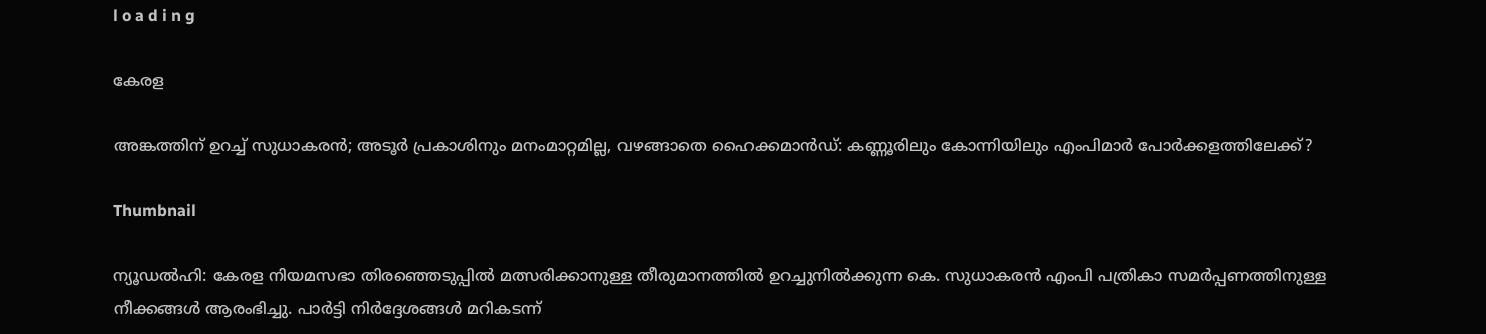l o a d i n g

കേരള

അങ്കത്തിന് ഉറച്ച് സുധാകരന്‍; അടൂര്‍ പ്രകാശിനും മനംമാറ്റമില്ല, വഴങ്ങാതെ ഹൈക്കമാന്‍ഡ്: കണ്ണൂരിലും കോന്നിയിലും എംപിമാര്‍ പോര്‍ക്കളത്തിലേക്ക്?

Thumbnail

ന്യൂഡല്‍ഹി: കേരള നിയമസഭാ തിരഞ്ഞെടുപ്പില്‍ മത്സരിക്കാനുള്ള തീരുമാനത്തില്‍ ഉറച്ചുനില്‍ക്കുന്ന കെ. സുധാകരന്‍ എംപി പത്രികാ സമര്‍പ്പണത്തിനുള്ള നീക്കങ്ങള്‍ ആരംഭിച്ചു. പാര്‍ട്ടി നിര്‍ദ്ദേശങ്ങള്‍ മറികടന്ന്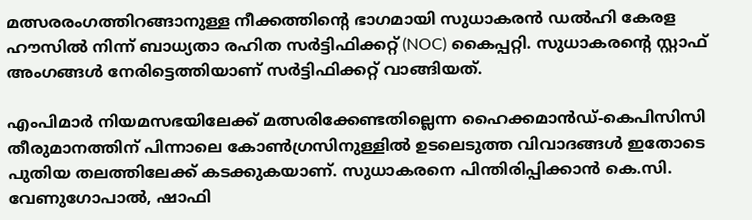മത്സരരംഗത്തിറങ്ങാനുള്ള നീക്കത്തിന്റെ ഭാഗമായി സുധാകരന്‍ ഡല്‍ഹി കേരള ഹൗസില്‍ നിന്ന് ബാധ്യതാ രഹിത സര്‍ട്ടിഫിക്കറ്റ് (NOC) കൈപ്പറ്റി. സുധാകരന്റെ സ്റ്റാഫ് അംഗങ്ങള്‍ നേരിട്ടെത്തിയാണ് സര്‍ട്ടിഫിക്കറ്റ് വാങ്ങിയത്.

എംപിമാര്‍ നിയമസഭയിലേക്ക് മത്സരിക്കേണ്ടതില്ലെന്ന ഹൈക്കമാന്‍ഡ്-കെപിസിസി തീരുമാനത്തിന് പിന്നാലെ കോണ്‍ഗ്രസിനുള്ളില്‍ ഉടലെടുത്ത വിവാദങ്ങള്‍ ഇതോടെ പുതിയ തലത്തിലേക്ക് കടക്കുകയാണ്. സുധാകരനെ പിന്തിരിപ്പിക്കാന്‍ കെ.സി. വേണുഗോപാല്‍, ഷാഫി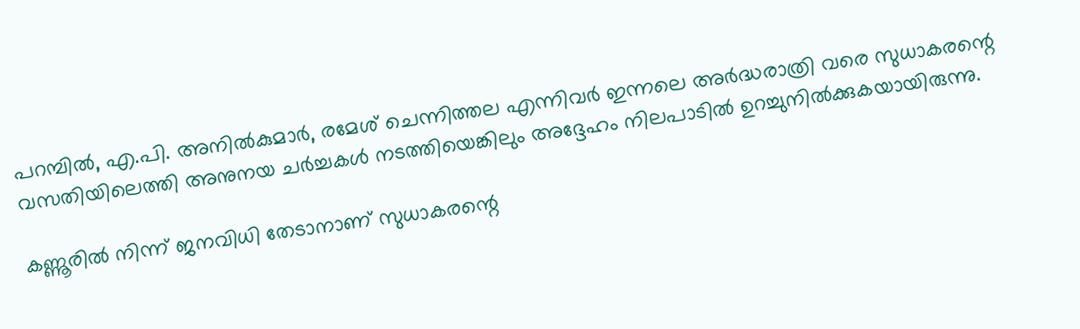പറമ്പില്‍, എ.പി. അനില്‍കുമാര്‍, രമേശ് ചെന്നിത്തല എന്നിവര്‍ ഇന്നലെ അര്‍ദ്ധരാത്രി വരെ സുധാകരന്റെ വസതിയിലെത്തി അനുനയ ചര്‍ച്ചകള്‍ നടത്തിയെങ്കിലും അദ്ദേഹം നിലപാടില്‍ ഉറച്ചുനില്‍ക്കുകയായിരുന്നു.

കണ്ണൂരില്‍ നിന്ന് ജനവിധി തേടാനാണ് സുധാകരന്റെ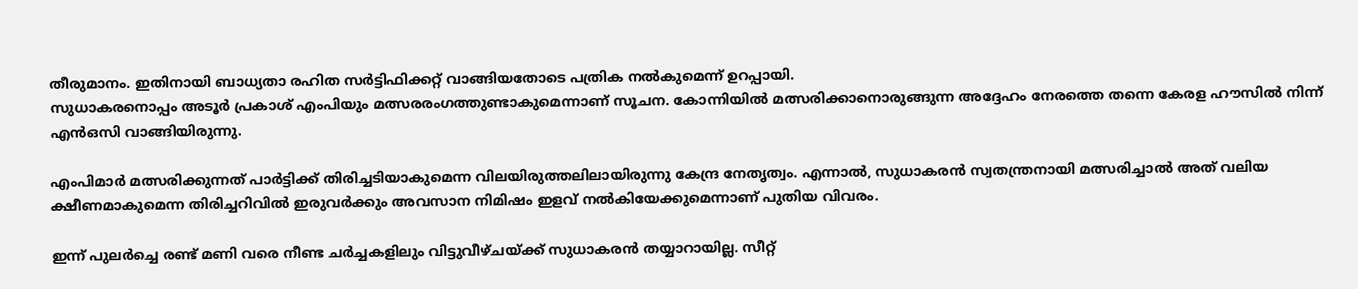തീരുമാനം. ഇതിനായി ബാധ്യതാ രഹിത സര്‍ട്ടിഫിക്കറ്റ് വാങ്ങിയതോടെ പത്രിക നല്‍കുമെന്ന് ഉറപ്പായി.
സുധാകരനൊപ്പം അടൂര്‍ പ്രകാശ് എംപിയും മത്സരരംഗത്തുണ്ടാകുമെന്നാണ് സൂചന. കോന്നിയില്‍ മത്സരിക്കാനൊരുങ്ങുന്ന അദ്ദേഹം നേരത്തെ തന്നെ കേരള ഹൗസില്‍ നിന്ന് എന്‍ഒസി വാങ്ങിയിരുന്നു.

എംപിമാര്‍ മത്സരിക്കുന്നത് പാര്‍ട്ടിക്ക് തിരിച്ചടിയാകുമെന്ന വിലയിരുത്തലിലായിരുന്നു കേന്ദ്ര നേതൃത്വം. എന്നാല്‍, സുധാകരന്‍ സ്വതന്ത്രനായി മത്സരിച്ചാല്‍ അത് വലിയ ക്ഷീണമാകുമെന്ന തിരിച്ചറിവില്‍ ഇരുവര്‍ക്കും അവസാന നിമിഷം ഇളവ് നല്‍കിയേക്കുമെന്നാണ് പുതിയ വിവരം.

ഇന്ന് പുലര്‍ച്ചെ രണ്ട് മണി വരെ നീണ്ട ചര്‍ച്ചകളിലും വിട്ടുവീഴ്ചയ്ക്ക് സുധാകരന്‍ തയ്യാറായില്ല. സീറ്റ്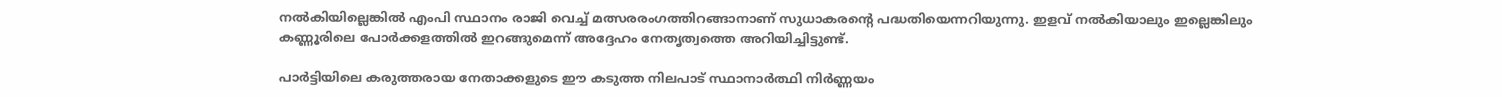നല്‍കിയില്ലെങ്കില്‍ എംപി സ്ഥാനം രാജി വെച്ച് മത്സരരംഗത്തിറങ്ങാനാണ് സുധാകരന്റെ പദ്ധതിയെന്നറിയുന്നു. ഇളവ് നല്‍കിയാലും ഇല്ലെങ്കിലും കണ്ണൂരിലെ പോര്‍ക്കളത്തില്‍ ഇറങ്ങുമെന്ന് അദ്ദേഹം നേതൃത്വത്തെ അറിയിച്ചിട്ടുണ്ട്.

പാര്‍ട്ടിയിലെ കരുത്തരായ നേതാക്കളുടെ ഈ കടുത്ത നിലപാട് സ്ഥാനാര്‍ത്ഥി നിര്‍ണ്ണയം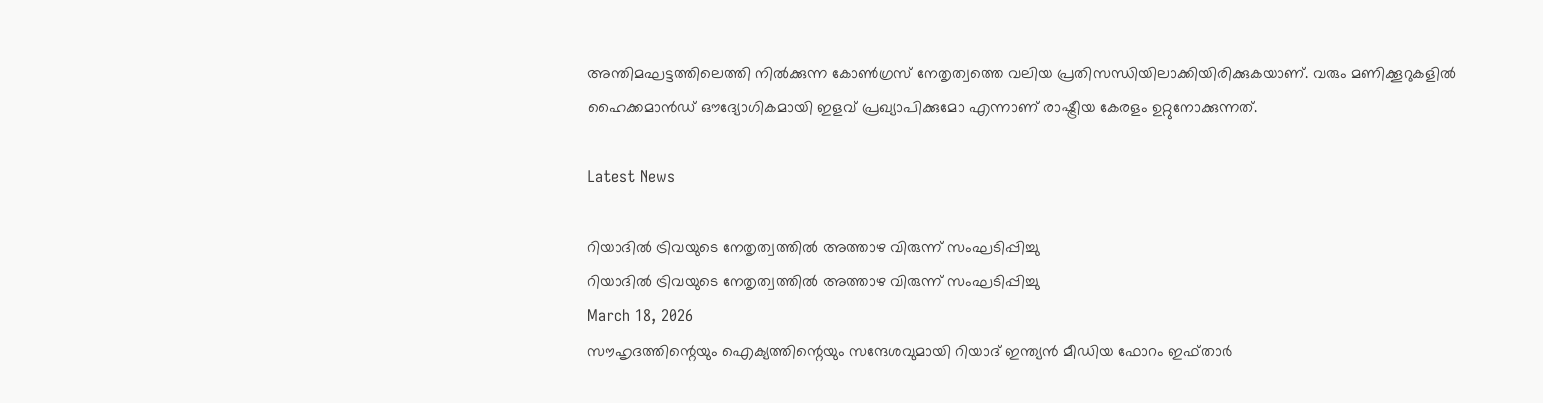അന്തിമഘട്ടത്തിലെത്തി നില്‍ക്കുന്ന കോണ്‍ഗ്രസ് നേതൃത്വത്തെ വലിയ പ്രതിസന്ധിയിലാക്കിയിരിക്കുകയാണ്. വരും മണിക്കൂറുകളില്‍ ഹൈക്കമാന്‍ഡ് ഔദ്യോഗികമായി ഇളവ് പ്രഖ്യാപിക്കുമോ എന്നാണ് രാഷ്ട്രീയ കേരളം ഉറ്റുനോക്കുന്നത്.

Latest News

റിയാദില്‍ ട്രിവയുടെ നേതൃത്വത്തില്‍ അത്താഴ വിരുന്ന് സംഘടിപ്പിച്ചു
റിയാദില്‍ ട്രിവയുടെ നേതൃത്വത്തില്‍ അത്താഴ വിരുന്ന് സംഘടിപ്പിച്ചു
March 18, 2026
സൗഹൃദത്തിന്റെയും ഐക്യത്തിന്റെയും സന്ദേശവുമായി റിയാദ് ഇന്ത്യന്‍ മീഡിയ ഫോറം ഇഫ്താര്‍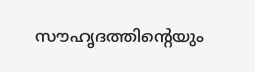സൗഹൃദത്തിന്റെയും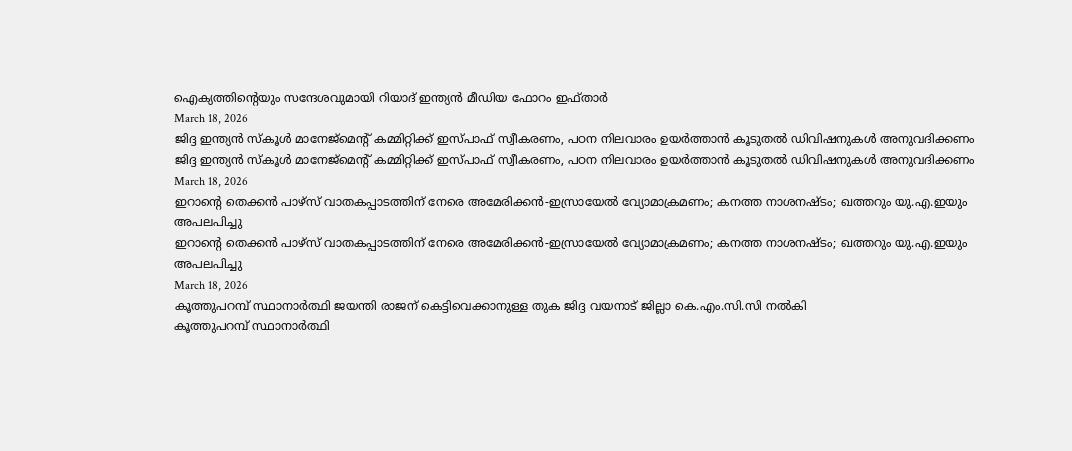ഐക്യത്തിന്റെയും സന്ദേശവുമായി റിയാദ് ഇന്ത്യന്‍ മീഡിയ ഫോറം ഇഫ്താര്‍
March 18, 2026
ജിദ്ദ ഇന്ത്യന്‍ സ്‌കൂള്‍ മാനേജ്മെന്റ് കമ്മിറ്റിക്ക് ഇസ്പാഫ് സ്വീകരണം, പഠന നിലവാരം ഉയര്‍ത്താന്‍ കൂടുതല്‍ ഡിവിഷനുകള്‍ അനുവദിക്കണം
ജിദ്ദ ഇന്ത്യന്‍ സ്‌കൂള്‍ മാനേജ്മെന്റ് കമ്മിറ്റിക്ക് ഇസ്പാഫ് സ്വീകരണം, പഠന നിലവാരം ഉയര്‍ത്താന്‍ കൂടുതല്‍ ഡിവിഷനുകള്‍ അനുവദിക്കണം
March 18, 2026
ഇറാന്റെ തെക്കന്‍ പാഴ്സ് വാതകപ്പാടത്തിന് നേരെ അമേരിക്കന്‍-ഇസ്രായേല്‍ വ്യോമാക്രമണം; കനത്ത നാശനഷ്ടം; ഖത്തറും യു.എ.ഇയും അപലപിച്ചു
ഇറാന്റെ തെക്കന്‍ പാഴ്സ് വാതകപ്പാടത്തിന് നേരെ അമേരിക്കന്‍-ഇസ്രായേല്‍ വ്യോമാക്രമണം; കനത്ത നാശനഷ്ടം; ഖത്തറും യു.എ.ഇയും അപലപിച്ചു
March 18, 2026
കൂത്തുപറമ്പ് സ്ഥാനാര്‍ത്ഥി ജയന്തി രാജന് കെട്ടിവെക്കാനുള്ള തുക ജിദ്ദ വയനാട് ജില്ലാ കെ.എം.സി.സി നല്‍കി
കൂത്തുപറമ്പ് സ്ഥാനാര്‍ത്ഥി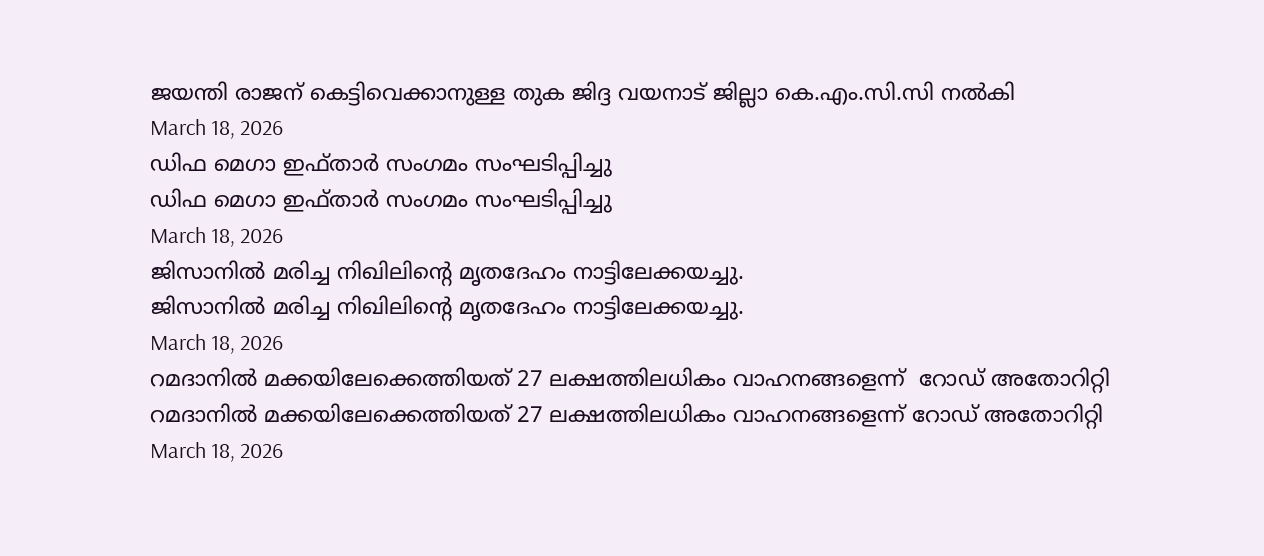ജയന്തി രാജന് കെട്ടിവെക്കാനുള്ള തുക ജിദ്ദ വയനാട് ജില്ലാ കെ.എം.സി.സി നല്‍കി
March 18, 2026
ഡിഫ മെഗാ ഇഫ്താര്‍ സംഗമം സംഘടിപ്പിച്ചു
ഡിഫ മെഗാ ഇഫ്താര്‍ സംഗമം സംഘടിപ്പിച്ചു
March 18, 2026
ജിസാനിൽ മരിച്ച നിഖിലിന്റെ മൃതദേഹം നാട്ടിലേക്കയച്ചു.
ജിസാനിൽ മരിച്ച നിഖിലിന്റെ മൃതദേഹം നാട്ടിലേക്കയച്ചു.
March 18, 2026
റമദാനില്‍ മക്കയിലേക്കെത്തിയത് 27 ലക്ഷത്തിലധികം വാഹനങ്ങളെന്ന്  റോഡ് അതോറിറ്റി
റമദാനില്‍ മക്കയിലേക്കെത്തിയത് 27 ലക്ഷത്തിലധികം വാഹനങ്ങളെന്ന് റോഡ് അതോറിറ്റി
March 18, 2026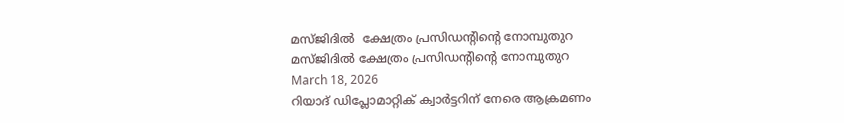മസ്ജിദില്‍  ക്ഷേത്രം പ്രസിഡന്റിന്റെ നോമ്പുതുറ
മസ്ജിദില്‍ ക്ഷേത്രം പ്രസിഡന്റിന്റെ നോമ്പുതുറ
March 18, 2026
റിയാദ് ഡിപ്ലോമാറ്റിക് ക്വാര്‍ട്ടറിന് നേരെ ആക്രമണം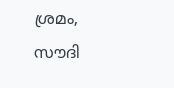ശ്രമം, സൗദി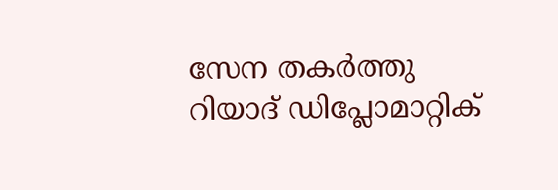സേന തകര്‍ത്തു
റിയാദ് ഡിപ്ലോമാറ്റിക്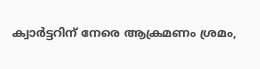ക്വാര്‍ട്ടറിന് നേരെ ആക്രമണം ശ്രമം,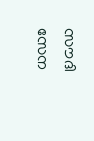സൗദി സേന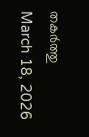തകര്‍ത്തു
March 18, 2026